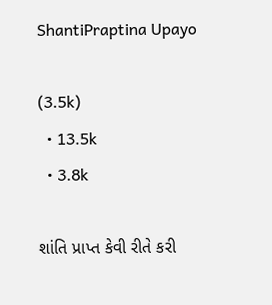ShantiPraptina Upayo

(3.5k)
  • 13.5k
  • 3.8k

શાંતિ પ્રાપ્ત કેવી રીતે કરી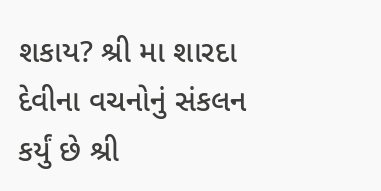શકાય? શ્રી મા શારદા દેવીના વચનોનું સંકલન કર્યું છે શ્રી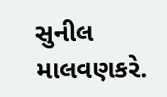સુનીલ માલવણકરે.